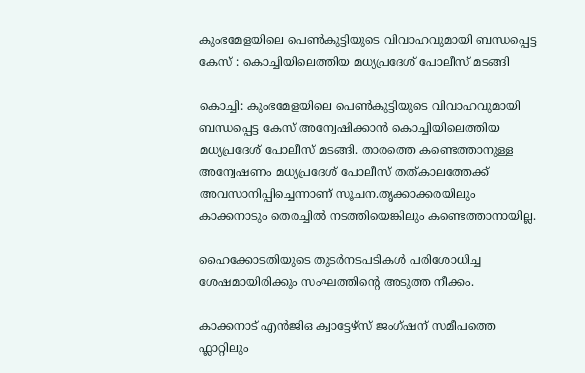കുംഭമേളയിലെ പെൺകുട്ടിയുടെ വിവാഹവുമായി ബന്ധപ്പെട്ട കേസ് : കൊച്ചിയിലെത്തിയ മധ്യപ്രദേശ് പോലീസ് മടങ്ങി

കൊച്ചി: കുംഭമേളയിലെ പെൺകുട്ടിയുടെ വിവാഹവുമായി ബന്ധപ്പെട്ട കേസ് അന്വേഷിക്കാൻ കൊച്ചിയിലെത്തിയ മധ്യപ്രദേശ് പോലീസ് മടങ്ങി. താരത്തെ കണ്ടെത്താനുള്ള അന്വേഷണം മധ്യപ്രദേശ് പോലീസ് തത്കാലത്തേക്ക് അവസാനിപ്പിച്ചെന്നാണ് സൂചന.തൃക്കാക്കരയിലും കാക്കനാടും തെരച്ചിൽ നടത്തിയെങ്കിലും കണ്ടെത്താനായില്ല.

ഹൈക്കോടതിയുടെ തുടർനടപടികൾ പരിശോധിച്ച ശേഷമായിരിക്കും സംഘത്തിന്‍റെ അടുത്ത നീക്കം.

കാക്കനാട് എൻജിഒ ക്വാട്ടേഴ്സ് ജംഗ്ഷന് സമീപത്തെ ഫ്ലാറ്റിലും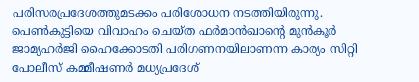പരിസരപ്രദേശത്തുമടക്കം പരിശോധന നടത്തിയിരുന്നു. പെൺകുട്ടിയെ വിവാഹം ചെയ്ത ഫർമാൻഖാന്‍റെ മുൻകൂർ ജാമ്യഹർജി ഹൈക്കോടതി പരിഗണനയിലാണന്ന കാര്യം സിറ്റി പോലീസ് കമ്മീഷണർ മധ്യപ്രദേശ്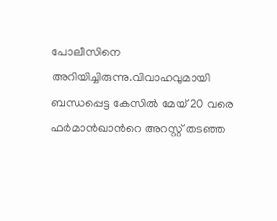പോലീസിനെ അറിയിച്ചിരുന്നു.വിവാഹവുമായി ബന്ധപ്പെട്ട കേസിൽ മേയ് 20 വരെ ഫർമാൻഖാന്‍റെ അറസ്റ്റ് തടഞ്ഞ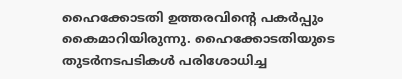ഹൈക്കോടതി ഉത്തരവിന്‍റെ പകർപ്പും കൈമാറിയിരുന്നു. ഹൈക്കോടതിയുടെ തുടർനടപടികൾ പരിശോധിച്ച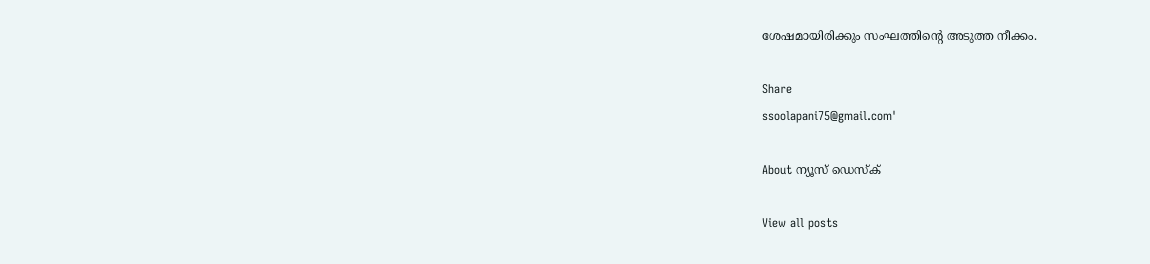ശേഷമായിരിക്കും സംഘത്തിന്‍റെ അടുത്ത നീക്കം.

Share
ssoolapani75@gmail.com'

About ന്യൂസ് ഡെസ്ക്

View all posts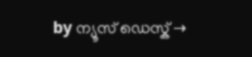by ന്യൂസ് ഡെസ്ക് →